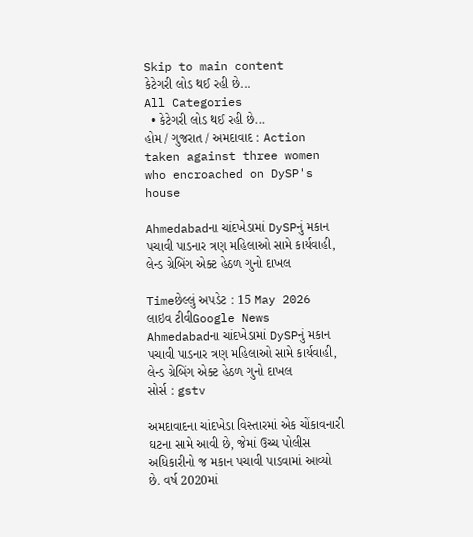Skip to main content
કેટેગરી લોડ થઈ રહી છે...
All Categories
  • કેટેગરી લોડ થઈ રહી છે...
હોમ / ગુજરાત / અમદાવાદ : Action taken against three women who encroached on DySP's house

Ahmedabadના ચાંદખેડામાં DySPનું મકાન પચાવી પાડનાર ત્રણ મહિલાઓ સામે કાર્યવાહી, લેન્ડ ગ્રેબિંગ એક્ટ હેઠળ ગુનો દાખલ

Timeછેલ્લું અપડેટ : 15 May 2026
લાઇવ ટીવીGoogle News
Ahmedabadના ચાંદખેડામાં DySPનું મકાન પચાવી પાડનાર ત્રણ મહિલાઓ સામે કાર્યવાહી, લેન્ડ ગ્રેબિંગ એક્ટ હેઠળ ગુનો દાખલ
સોર્સ : gstv

અમદાવાદના ચાંદખેડા વિસ્તારમાં એક ચોંકાવનારી ઘટના સામે આવી છે, જેમાં ઉચ્ચ પોલીસ અધિકારીનો જ મકાન પચાવી પાડવામાં આવ્યો છે. વર્ષ 2020માં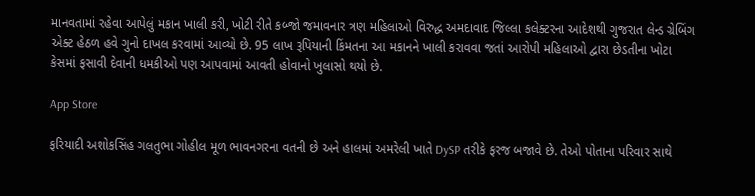માનવતામાં રહેવા આપેલું મકાન ખાલી કરી, ખોટી રીતે કબ્જો જમાવનાર ત્રણ મહિલાઓ વિરુદ્ધ અમદાવાદ જિલ્લા કલેક્ટરના આદેશથી ગુજરાત લેન્ડ ગ્રેબિંગ એક્ટ હેઠળ હવે ગુનો દાખલ કરવામાં આવ્યો છે. 95 લાખ રૂપિયાની કિંમતના આ મકાનને ખાલી કરાવવા જતાં આરોપી મહિલાઓ દ્વારા છેડતીના ખોટા કેસમાં ફસાવી દેવાની ધમકીઓ પણ આપવામાં આવતી હોવાનો ખુલાસો થયો છે.

App Store

ફરિયાદી અશોકસિંહ ગલતુભા ગોહીલ મૂળ ભાવનગરના વતની છે અને હાલમાં અમરેલી ખાતે DySP તરીકે ફરજ બજાવે છે. તેઓ પોતાના પરિવાર સાથે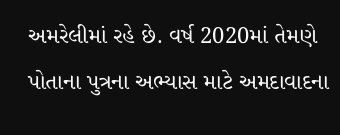અમરેલીમાં રહે છે. વર્ષ 2020માં તેમણે પોતાના પુત્રના અભ્યાસ માટે અમદાવાદના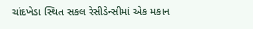ચાંદખેડા સ્થિત સકલ રેસીડેન્સીમાં એક મકાન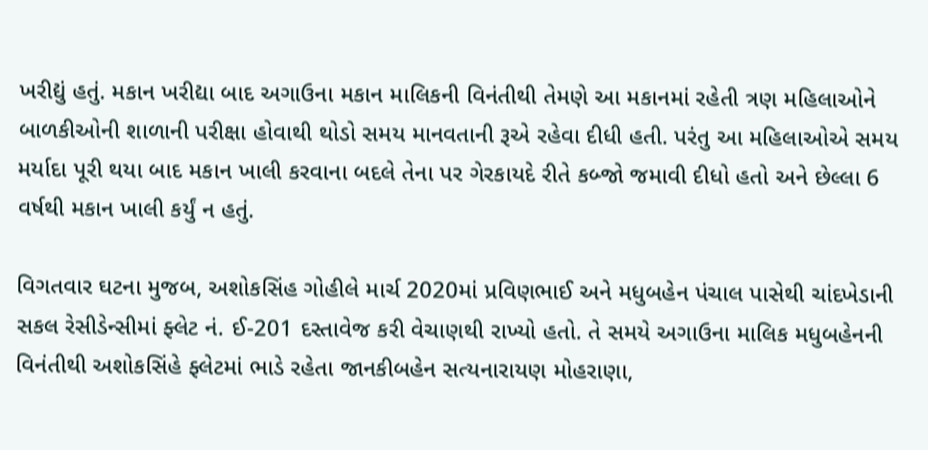ખરીદ્યું હતું. મકાન ખરીદ્યા બાદ અગાઉના મકાન માલિકની વિનંતીથી તેમણે આ મકાનમાં રહેતી ત્રણ મહિલાઓને બાળકીઓની શાળાની પરીક્ષા હોવાથી થોડો સમય માનવતાની રૂએ રહેવા દીધી હતી. પરંતુ આ મહિલાઓએ સમય મર્યાદા પૂરી થયા બાદ મકાન ખાલી કરવાના બદલે તેના પર ગેરકાયદે રીતે કબ્જો જમાવી દીધો હતો અને છેલ્લા 6 વર્ષથી મકાન ખાલી કર્યું ન હતું.

વિગતવાર ઘટના મુજબ, અશોકસિંહ ગોહીલે માર્ચ 2020માં પ્રવિણભાઈ અને મધુબહેન પંચાલ પાસેથી ચાંદખેડાની સકલ રેસીડેન્સીમાં ફ્લેટ નં. ઈ-201 દસ્તાવેજ કરી વેચાણથી રાખ્યો હતો. તે સમયે અગાઉના માલિક મધુબહેનની વિનંતીથી અશોકસિંહે ફ્લેટમાં ભાડે રહેતા જાનકીબહેન સત્યનારાયણ મોહરાણા,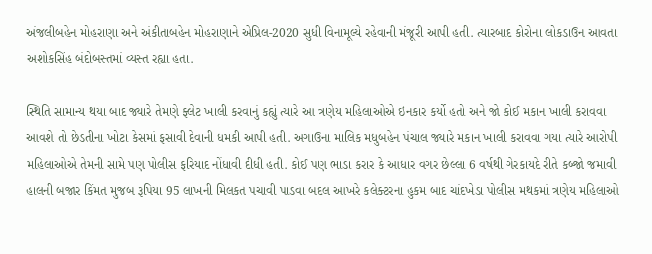અંજલીબહેન મોહરાણા અને અંકીતાબહેન મોહરાણાને એપ્રિલ-2020 સુધી વિનામૂલ્યે રહેવાની મંજૂરી આપી હતી. ત્યારબાદ કોરોના લોકડાઉન આવતા અશોકસિંહ બંદોબસ્તમાં વ્યસ્ત રહ્યા હતા.

સ્થિતિ સામાન્ય થયા બાદ જ્યારે તેમણે ફ્લેટ ખાલી કરવાનું કહ્યું ત્યારે આ ત્રણેય મહિલાઓએ ઇનકાર કર્યો હતો અને જો કોઈ મકાન ખાલી કરાવવા આવશે તો છેડતીના ખોટા કેસમાં ફસાવી દેવાની ધમકી આપી હતી. અગાઉના માલિક મધુબહેન પંચાલ જ્યારે મકાન ખાલી કરાવવા ગયા ત્યારે આરોપી મહિલાઓએ તેમની સામે પણ પોલીસ ફરિયાદ નોંધાવી દીધી હતી. કોઈ પણ ભાડા કરાર કે આધાર વગર છેલ્લા 6 વર્ષથી ગેરકાયદે રીતે કબ્જો જમાવી હાલની બજાર કિંમત મુજબ રૂપિયા 95 લાખની મિલકત પચાવી પાડવા બદલ આખરે કલેક્ટરના હુકમ બાદ ચાંદખેડા પોલીસ મથકમાં ત્રણેય મહિલાઓ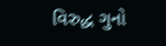વિરુદ્ધ ગુનો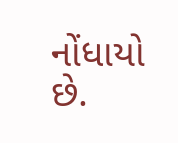નોંધાયો છે.